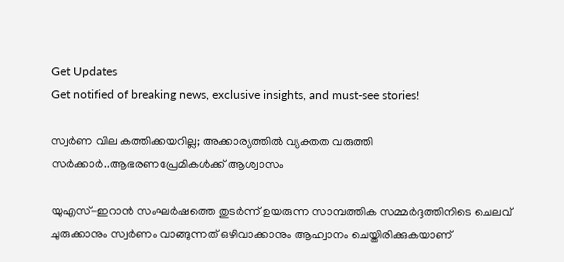Get Updates
Get notified of breaking news, exclusive insights, and must-see stories!

സ്വർണ വില കത്തിക്കയറില്ല; അക്കാര്യത്തിൽ വ്യക്തത വരുത്തി സർക്കാർ..ആഭരണപ്രേമികൾക്ക് ആശ്വാസം

യുഎസ്-ഇറാൻ സംഘർഷത്തെ തുടർന്ന് ഉയരുന്ന സാമ്പത്തിക സമ്മർദ്ദത്തിനിടെ ചെലവ് ചുരുക്കാനും സ്വർണം വാങ്ങുന്നത് ഒഴിവാക്കാനും ആഹ്വാനം ചെയ്തിരിക്കുകയാണ്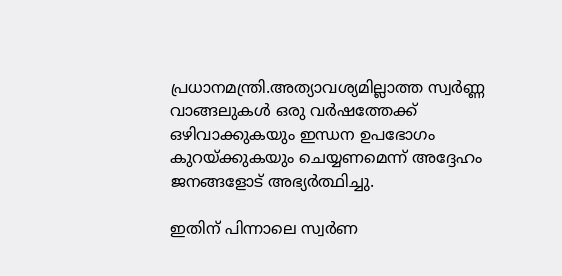പ്രധാനമന്ത്രി.അത്യാവശ്യമില്ലാത്ത സ്വർണ്ണ വാങ്ങലുകൾ ഒരു വർഷത്തേക്ക് ഒഴിവാക്കുകയും ഇന്ധന ഉപഭോഗം കുറയ്ക്കുകയും ചെയ്യണമെന്ന് അദ്ദേഹം ജനങ്ങളോട് അഭ്യർത്ഥിച്ചു.

ഇതിന് പിന്നാലെ സ്വർണ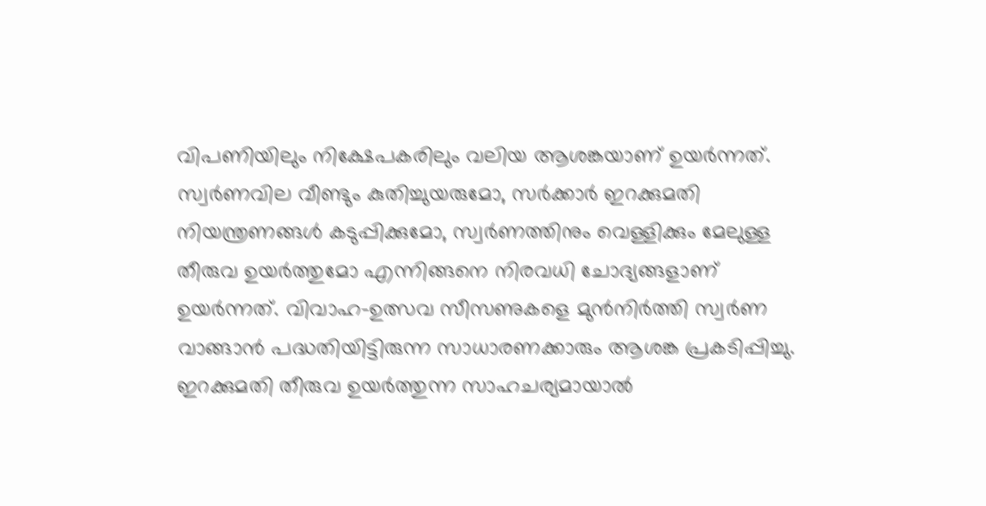വിപണിയിലും നിക്ഷേപകരിലും വലിയ ആശങ്കയാണ് ഉയർന്നത്. സ്വർണവില വീണ്ടും കുതിച്ചുയരുമോ, സർക്കാർ ഇറക്കുമതി നിയന്ത്രണങ്ങൾ കടുപ്പിക്കുമോ, സ്വർണത്തിനും വെള്ളിക്കും മേലുള്ള തീരുവ ഉയർത്തുമോ എന്നിങ്ങനെ നിരവധി ചോദ്യങ്ങളാണ് ഉയർന്നത്. വിവാഹ-ഉത്സവ സീസണുകളെ മുൻനിർത്തി സ്വർണ വാങ്ങാൻ പദ്ധതിയിട്ടിരുന്ന സാധാരണക്കാരും ആശങ്ക പ്രകടിപ്പിച്ചു. ഇറക്കുമതി തീരുവ ഉയർത്തുന്ന സാഹചര്യമായാൽ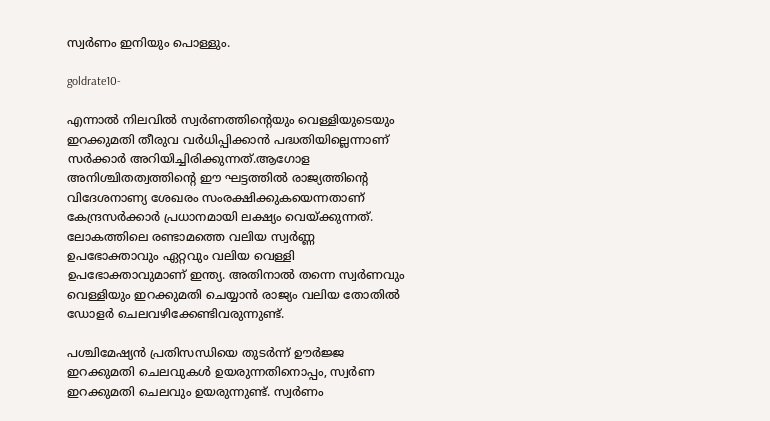സ്വർണം ഇനിയും പൊള്ളും.

goldrate10-

എന്നാൽ നിലവിൽ സ്വർണത്തിന്റെയും വെള്ളിയുടെയും ഇറക്കുമതി തീരുവ വർധിപ്പിക്കാൻ പദ്ധതിയില്ലെന്നാണ് സർക്കാർ അറിയിച്ചിരിക്കുന്നത്.ആഗോള അനിശ്ചിതത്വത്തിന്റെ ഈ ഘട്ടത്തിൽ രാജ്യത്തിന്റെ വിദേശനാണ്യ ശേഖരം സംരക്ഷിക്കുകയെന്നതാണ് കേന്ദ്രസർക്കാർ പ്രധാനമായി ലക്ഷ്യം വെയ്ക്കുന്നത്. ലോകത്തിലെ രണ്ടാമത്തെ വലിയ സ്വർണ്ണ ഉപഭോക്താവും ഏറ്റവും വലിയ വെള്ളി ഉപഭോക്താവുമാണ് ഇന്ത്യ. അതിനാൽ തന്നെ സ്വർണവും വെള്ളിയും ഇറക്കുമതി ചെയ്യാൻ രാജ്യം വലിയ തോതിൽ ഡോളർ ചെലവഴിക്കേണ്ടിവരുന്നുണ്ട്.

പശ്ചിമേഷ്യൻ പ്രതിസന്ധിയെ തുടർന്ന് ഊർജ്ജ ഇറക്കുമതി ചെലവുകൾ ഉയരുന്നതിനൊപ്പം, സ്വർണ ഇറക്കുമതി ചെലവും ഉയരുന്നുണ്ട്. സ്വർണം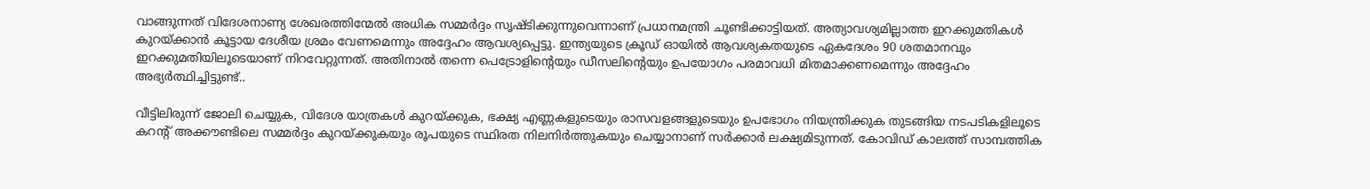വാങ്ങുന്നത് വിദേശനാണ്യ ശേഖരത്തിന്മേൽ അധിക സമ്മർദ്ദം സൃഷ്ടിക്കുന്നുവെന്നാണ് പ്രധാനമന്ത്രി ചൂണ്ടിക്കാട്ടിയത്. അത്യാവശ്യമില്ലാത്ത ഇറക്കുമതികൾ കുറയ്ക്കാൻ കൂട്ടായ ദേശീയ ശ്രമം വേണമെന്നും അദ്ദേഹം ആവശ്യപ്പെട്ടു. ഇന്ത്യയുടെ ക്രൂഡ് ഓയിൽ ആവശ്യകതയുടെ ഏകദേശം 90 ശതമാനവും ഇറക്കുമതിയിലൂടെയാണ് നിറവേറ്റുന്നത്. അതിനാൽ തന്നെ പെട്രോളിന്റെയും ഡീസലിന്റെയും ഉപയോഗം പരമാവധി മിതമാക്കണമെന്നും അദ്ദേഹം അഭ്യർത്ഥിച്ചിട്ടുണ്ട്..

വീട്ടിലിരുന്ന് ജോലി ചെയ്യുക, വിദേശ യാത്രകൾ കുറയ്ക്കുക, ഭക്ഷ്യ എണ്ണകളുടെയും രാസവളങ്ങളുടെയും ഉപഭോഗം നിയന്ത്രിക്കുക തുടങ്ങിയ നടപടികളിലൂടെ കറന്റ് അക്കൗണ്ടിലെ സമ്മർദ്ദം കുറയ്ക്കുകയും രൂപയുടെ സ്ഥിരത നിലനിർത്തുകയും ചെയ്യാനാണ് സർക്കാർ ലക്ഷ്യമിടുന്നത്. കോവിഡ് കാലത്ത് സാമ്പത്തിക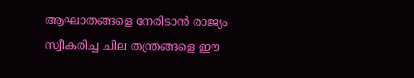ആഘാതങ്ങളെ നേരിടാൻ രാജ്യം സ്വീകരിച്ച ചില തന്ത്രങ്ങളെ ഈ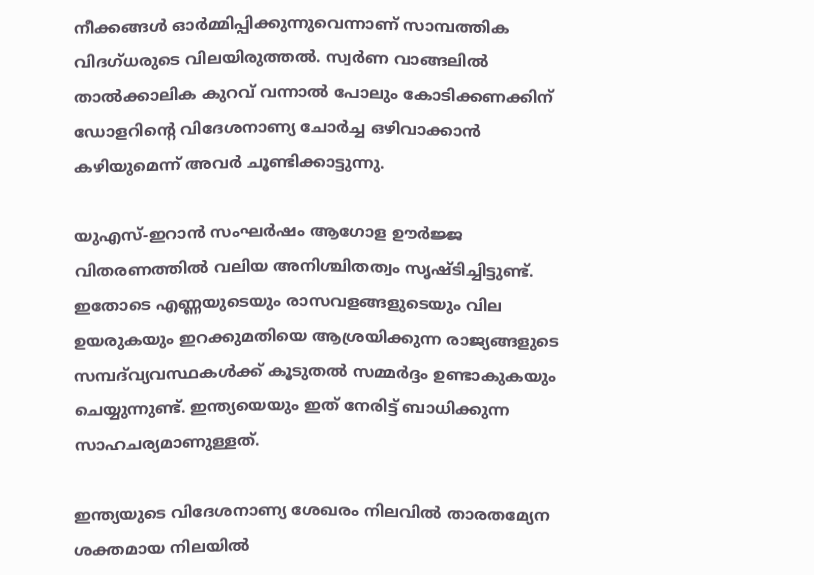നീക്കങ്ങൾ ഓർമ്മിപ്പിക്കുന്നുവെന്നാണ് സാമ്പത്തിക വിദഗ്ധരുടെ വിലയിരുത്തൽ. സ്വർണ വാങ്ങലിൽ താൽക്കാലിക കുറവ് വന്നാൽ പോലും കോടിക്കണക്കിന് ഡോളറിന്റെ വിദേശനാണ്യ ചോർച്ച ഒഴിവാക്കാൻ കഴിയുമെന്ന് അവർ ചൂണ്ടിക്കാട്ടുന്നു.

യുഎസ്-ഇറാൻ സംഘർഷം ആഗോള ഊർജ്ജ വിതരണത്തിൽ വലിയ അനിശ്ചിതത്വം സൃഷ്ടിച്ചിട്ടുണ്ട്. ഇതോടെ എണ്ണയുടെയും രാസവളങ്ങളുടെയും വില ഉയരുകയും ഇറക്കുമതിയെ ആശ്രയിക്കുന്ന രാജ്യങ്ങളുടെ സമ്പദ്‌വ്യവസ്ഥകൾക്ക് കൂടുതൽ സമ്മർദ്ദം ഉണ്ടാകുകയും ചെയ്യുന്നുണ്ട്. ഇന്ത്യയെയും ഇത് നേരിട്ട് ബാധിക്കുന്ന സാഹചര്യമാണുള്ളത്.

ഇന്ത്യയുടെ വിദേശനാണ്യ ശേഖരം നിലവിൽ താരതമ്യേന ശക്തമായ നിലയിൽ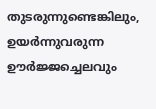തുടരുന്നുണ്ടെങ്കിലും, ഉയർന്നുവരുന്ന ഊർജ്ജച്ചെലവും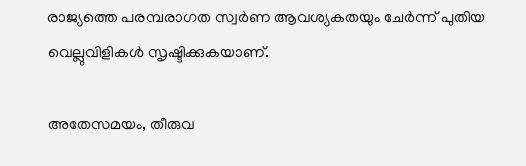രാജ്യത്തെ പരമ്പരാഗത സ്വർണ ആവശ്യകതയും ചേർന്ന് പുതിയ വെല്ലുവിളികൾ സൃഷ്ടിക്കുകയാണ്.

അതേസമയം, തീരുവ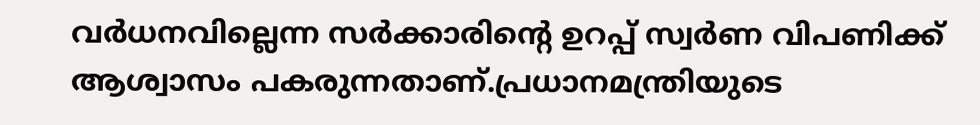വർധനവില്ലെന്ന സർക്കാരിന്റെ ഉറപ്പ് സ്വർണ വിപണിക്ക് ആശ്വാസം പകരുന്നതാണ്.പ്രധാനമന്ത്രിയുടെ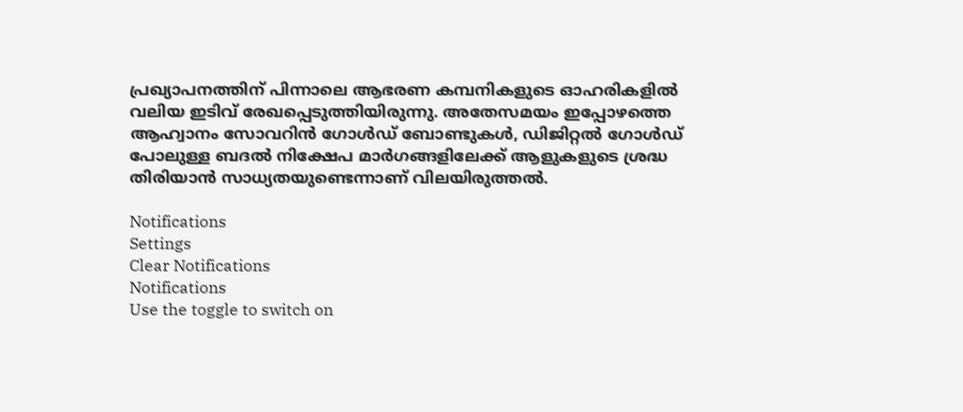പ്രഖ്യാപനത്തിന് പിന്നാലെ ആഭരണ കമ്പനികളുടെ ഓഹരികളിൽ വലിയ ഇടിവ് രേഖപ്പെടുത്തിയിരുന്നു. അതേസമയം ഇപ്പോഴത്തെ ആഹ്വാനം സോവറിൻ ഗോൾഡ് ബോണ്ടുകൾ, ഡിജിറ്റൽ ഗോൾഡ് പോലുള്ള ബദൽ നിക്ഷേപ മാർഗങ്ങളിലേക്ക് ആളുകളുടെ ശ്രദ്ധ തിരിയാൻ സാധ്യതയുണ്ടെന്നാണ് വിലയിരുത്തൽ.

Notifications
Settings
Clear Notifications
Notifications
Use the toggle to switch on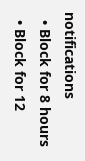notifications
  • Block for 8 hours
  • Block for 12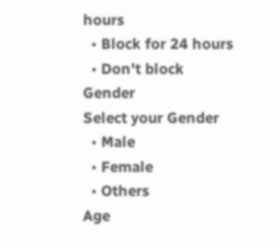hours
  • Block for 24 hours
  • Don't block
Gender
Select your Gender
  • Male
  • Female
  • Others
Age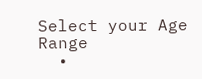Select your Age Range
  •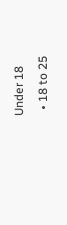Under 18
  • 18 to 25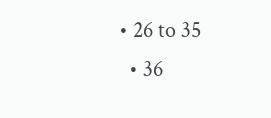• 26 to 35
  • 36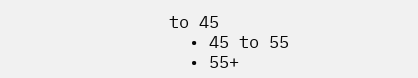to 45
  • 45 to 55
  • 55+